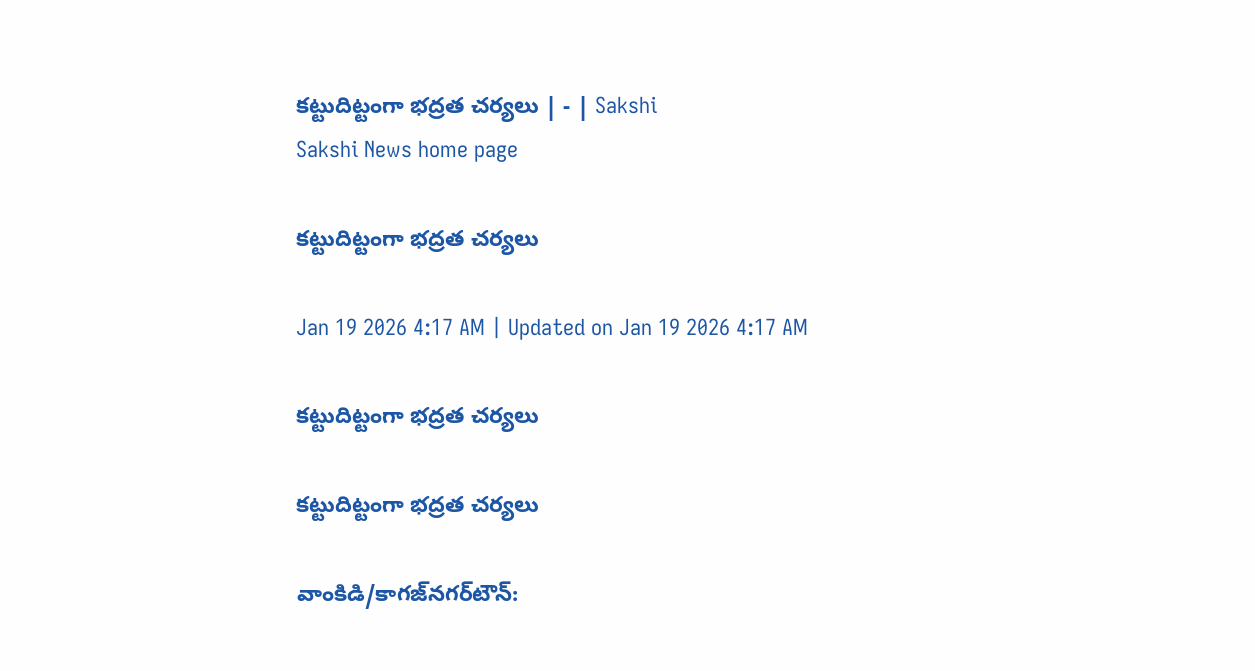కట్టుదిట్టంగా భద్రత చర్యలు | - | Sakshi
Sakshi News home page

కట్టుదిట్టంగా భద్రత చర్యలు

Jan 19 2026 4:17 AM | Updated on Jan 19 2026 4:17 AM

కట్టుదిట్టంగా భద్రత చర్యలు

కట్టుదిట్టంగా భద్రత చర్యలు

వాంకిడి/కాగజ్‌నగర్‌టౌన్‌: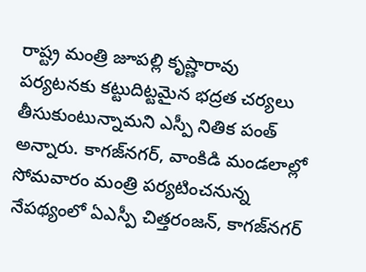రాష్ట్ర మంత్రి జూపల్లి కృష్ణారావు పర్యటనకు కట్టుదిట్టమైన భద్రత చర్యలు తీసుకుంటున్నామని ఎస్పీ నితిక పంత్‌ అన్నారు. కాగజ్‌నగర్‌, వాంకిడి మండలాల్లో సోమవారం మంత్రి పర్యటించనున్న నేపథ్యంలో ఏఎస్పీ చిత్తరంజన్‌, కాగజ్‌నగర్‌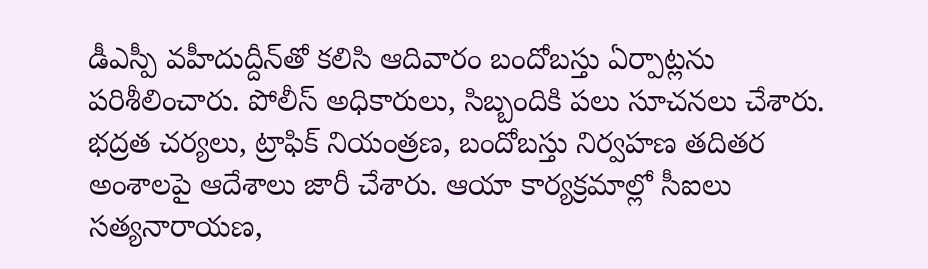డీఎస్పీ వహీదుద్దీన్‌తో కలిసి ఆదివారం బందోబస్తు ఏర్పాట్లను పరిశీలించారు. పోలీస్‌ అధికారులు, సిబ్బందికి పలు సూచనలు చేశారు. భద్రత చర్యలు, ట్రాఫిక్‌ నియంత్రణ, బందోబస్తు నిర్వహణ తదితర అంశాలపై ఆదేశాలు జారీ చేశారు. ఆయా కార్యక్రమాల్లో సీఐలు సత్యనారాయణ,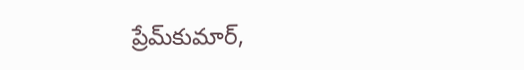ప్రేమ్‌కుమార్‌,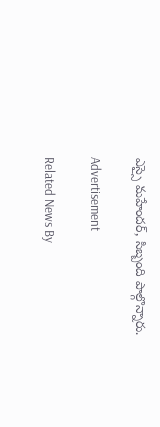ఎస్సై మహేందర్‌, సిబ్బంది పాల్గొన్నారు.

Advertisement

Related News By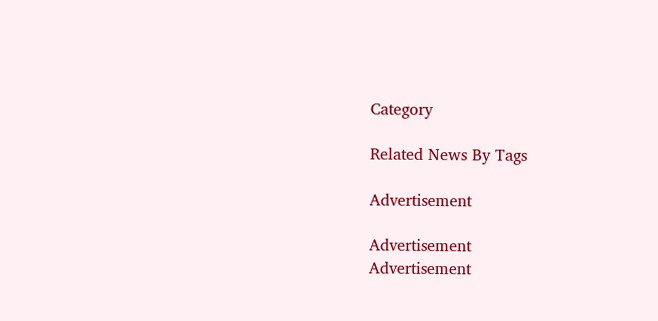Category

Related News By Tags

Advertisement

Advertisement
Advertisement